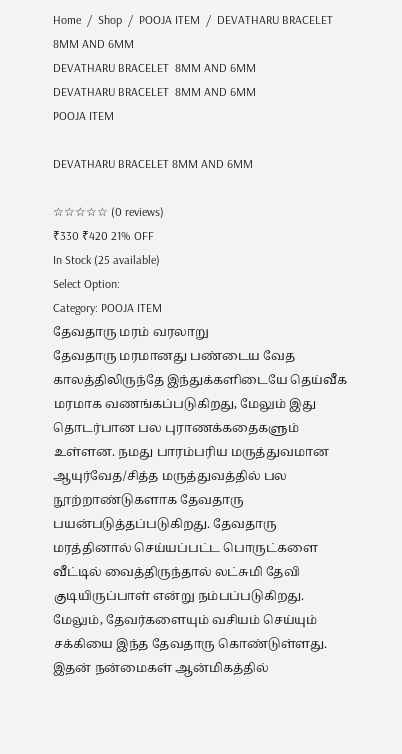Home  /  Shop  /  POOJA ITEM  /  DEVATHARU BRACELET 8MM AND 6MM
DEVATHARU BRACELET  8MM AND 6MM
DEVATHARU BRACELET  8MM AND 6MM
POOJA ITEM

DEVATHARU BRACELET 8MM AND 6MM

☆☆☆☆☆ (0 reviews)
₹330 ₹420 21% OFF
In Stock (25 available)
Select Option:
Category: POOJA ITEM
தேவதாரு மரம் வரலாறு
தேவதாரு மரமானது பண்டைய வேத காலத்திலிருந்தே இந்துக்களிடையே தெய்வீக மரமாக வணங்கப்படுகிறது, மேலும் இது தொடர்பான பல புராணக்கதைகளும் உள்ளன. நமது பாரம்பரிய மருத்துவமான ஆயுர்வேத/சித்த மருத்துவத்தில் பல நூற்றாண்டுகளாக தேவதாரு பயன்படுத்தப்படுகிறது. தேவதாரு மரத்தினால் செய்யப்பட்ட பொருட்களை வீட்டில் வைத்திருந்தால் லட்சுமி தேவி குடியிருப்பாள் என்று நம்பப்படுகிறது. மேலும், தேவர்களையும் வசியம் செய்யும் சக்கியை இந்த தேவதாரு கொண்டுள்ளது. இதன் நன்மைகள் ஆன்மிகத்தில்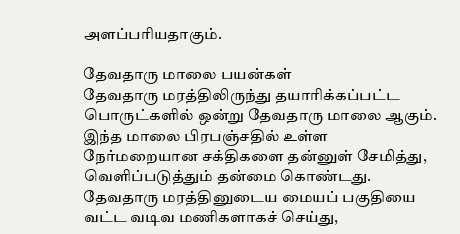அளப்பரியதாகும்.

தேவதாரு மாலை பயன்கள்
தேவதாரு மரத்திலிருந்து தயாரிக்கப்பட்ட பொருட்களில் ஒன்று தேவதாரு மாலை ஆகும். இந்த மாலை பிரபஞ்சதில் உள்ள நேர்மறையான சக்திகளை தன்னுள் சேமித்து, வெளிப்படுத்தும் தன்மை கொண்டது. தேவதாரு மரத்தினுடைய மையப் பகுதியை வட்ட வடிவ மணிகளாகச் செய்து,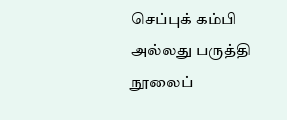செப்புக் கம்பி அல்லது பருத்தி நூலைப்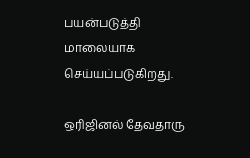பயன்படுத்தி மாலையாக செய்யப்படுகிறது.

ஒரிஜினல் தேவதாரு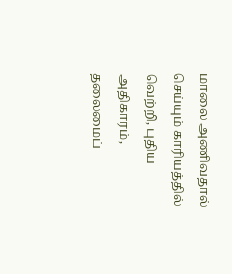மாலை அணிவதால் செய்யும் காரியத்தில் வெற்றி, புதிய அதிகாரம், தலைமைப்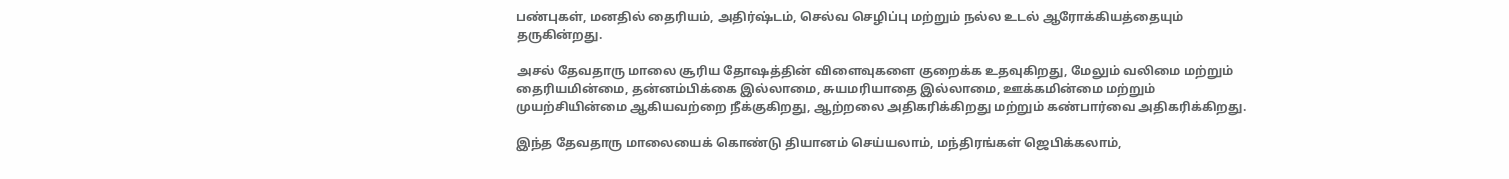பண்புகள், மனதில் தைரியம், அதிர்ஷ்டம், செல்வ செழிப்பு மற்றும் நல்ல உடல் ஆரோக்கியத்தையும் தருகின்றது.

அசல் தேவதாரு மாலை சூரிய தோஷத்தின் விளைவுகளை குறைக்க உதவுகிறது, மேலும் வலிமை மற்றும் தைரியமின்மை, தன்னம்பிக்கை இல்லாமை, சுயமரியாதை இல்லாமை, ஊக்கமின்மை மற்றும் முயற்சியின்மை ஆகியவற்றை நீக்குகிறது, ஆற்றலை அதிகரிக்கிறது மற்றும் கண்பார்வை அதிகரிக்கிறது.

இந்த தேவதாரு மாலையைக் கொண்டு தியானம் செய்யலாம், மந்திரங்கள் ஜெபிக்கலாம்,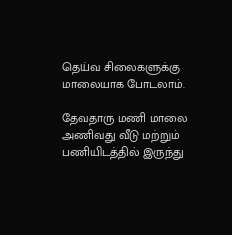தெய்வ சிலைகளுக்கு மாலையாக போடலாம்.

தேவதாரு மணி மாலை அணிவது வீடு மற்றும் பணியிடத்தில் இருந்து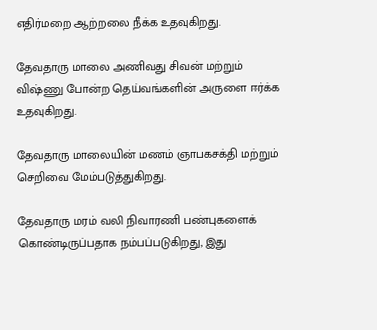எதிர்மறை ஆற்றலை நீக்க உதவுகிறது.

தேவதாரு மாலை அணிவது சிவன் மற்றும் விஷ்ணு போன்ற தெய்வங்களின் அருளை ஈர்க்க உதவுகிறது.

தேவதாரு மாலையின் மணம் ஞாபகசக்தி மற்றும் செறிவை மேம்படுத்துகிறது.

தேவதாரு மரம் வலி நிவாரணி பண்புகளைக் கொண்டிருப்பதாக நம்பப்படுகிறது, இது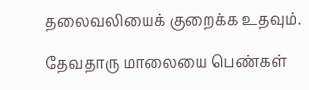தலைவலியைக் குறைக்க உதவும்.

தேவதாரு மாலையை பெண்கள்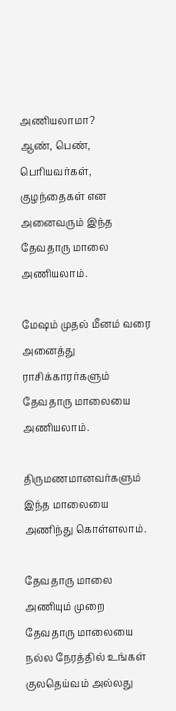அணியலாமா?
ஆண், பெண், பெரியவர்கள், குழந்தைகள் என அனைவரும் இந்த தேவதாரு மாலை அணியலாம்.

மேஷம் முதல் மீனம் வரை அனைத்து ராசிக்காரர்களும் தேவதாரு மாலையை அணியலாம்.

திருமணமானவர்களும் இந்த மாலையை அணிந்து கொள்ளலாம்.

தேவதாரு மாலை அணியும் முறை
தேவதாரு மாலையை நல்ல நேரத்தில் உங்கள் குலதெய்வம் அல்லது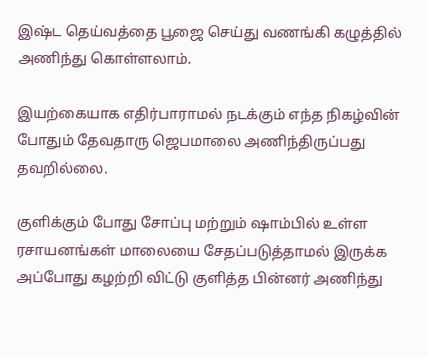இஷ்ட தெய்வத்தை பூஜை செய்து வணங்கி கழுத்தில் அணிந்து கொள்ளலாம்.

இயற்கையாக எதிர்பாராமல் நடக்கும் எந்த நிகழ்வின் போதும் தேவதாரு ஜெபமாலை அணிந்திருப்பது தவறில்லை.

குளிக்கும் போது சோப்பு மற்றும் ஷாம்பில் உள்ள ரசாயனங்கள் மாலையை சேதப்படுத்தாமல் இருக்க அப்போது கழற்றி விட்டு குளித்த பின்னர் அணிந்து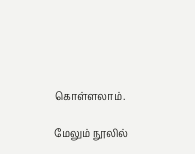கொள்ளலாம்.

மேலும் நூலில்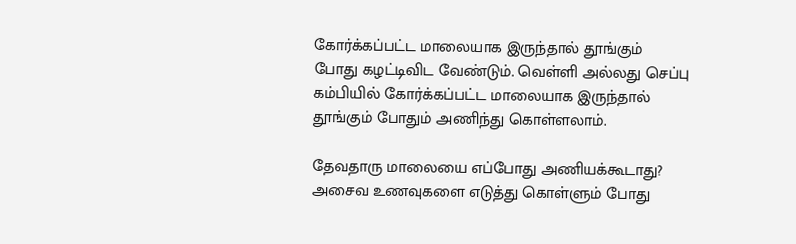கோர்க்கப்பட்ட மாலையாக இருந்தால் தூங்கும் போது கழட்டிவிட வேண்டும். வெள்ளி அல்லது செப்பு கம்பியில் கோர்க்கப்பட்ட மாலையாக இருந்தால் தூங்கும் போதும் அணிந்து கொள்ளலாம்.

தேவதாரு மாலையை எப்போது அணியக்கூடாது?
அசைவ உணவுகளை எடுத்து கொள்ளும் போது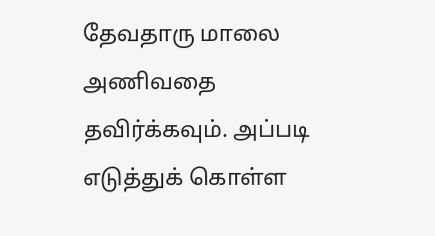தேவதாரு மாலை அணிவதை தவிர்க்கவும். அப்படி எடுத்துக் கொள்ள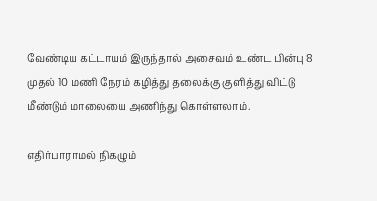வேண்டிய கட்டாயம் இருந்தால் அசைவம் உண்ட பின்பு 8 முதல் 10 மணி நேரம் கழித்து தலைக்கு குளித்து விட்டு மீண்டும் மாலையை அணிந்து கொள்ளலாம்.

எதிர்பாராமல் நிகழும்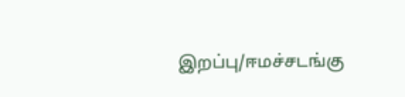இறப்பு/ஈமச்சடங்கு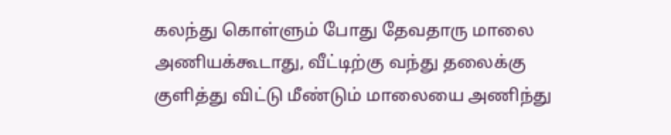கலந்து கொள்ளும் போது தேவதாரு மாலை அணியக்கூடாது, வீட்டிற்கு வந்து தலைக்கு குளித்து விட்டு மீண்டும் மாலையை அணிந்து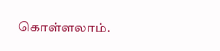கொள்ளலாம்.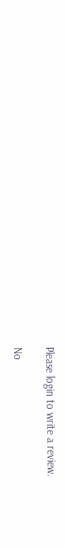Please login to write a review.

No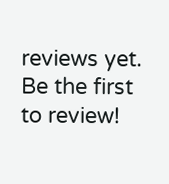reviews yet. Be the first to review!